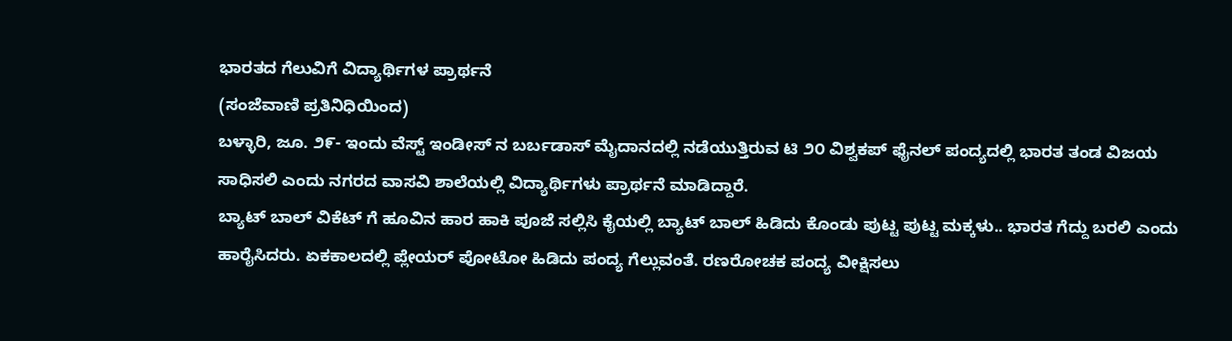ಭಾರತದ ಗೆಲುವಿಗೆ ವಿದ್ಯಾರ್ಥಿಗಳ ಪ್ರಾರ್ಥನೆ
(ಸಂಜೆವಾಣಿ ಪ್ರತಿನಿಧಿಯಿಂದ)
ಬಳ್ಳಾರಿ, ಜೂ. ೨೯- ಇಂದು ವೆಸ್ಟ್ ಇಂಡೀಸ್ ನ ಬರ್ಬಡಾಸ್ ಮೈದಾನದಲ್ಲಿ ನಡೆಯುತ್ತಿರುವ ಟಿ ೨೦ ವಿಶ್ವಕಪ್ ಫೈನಲ್ ಪಂದ್ಯದಲ್ಲಿ ಭಾರತ ತಂಡ ವಿಜಯ ಸಾಧಿಸಲಿ ಎಂದು ನಗರದ ವಾಸವಿ ಶಾಲೆಯಲ್ಲಿ ವಿದ್ಯಾರ್ಥಿಗಳು ಪ್ರಾರ್ಥನೆ ಮಾಡಿದ್ದಾರೆ.
ಬ್ಯಾಟ್ ಬಾಲ್ ವಿಕೆಟ್ ಗೆ ಹೂವಿನ ಹಾರ ಹಾಕಿ ಪೂಜೆ ಸಲ್ಲಿಸಿ ಕೈಯಲ್ಲಿ ಬ್ಯಾಟ್ ಬಾಲ್ ಹಿಡಿದು ಕೊಂಡು ಪುಟ್ಟ ಪುಟ್ಟ ಮಕ್ಕಳು.. ಭಾರತ ಗೆದ್ದು ಬರಲಿ ಎಂದು ಹಾರೈಸಿದರು. ಏಕಕಾಲದಲ್ಲಿ ಪ್ಲೇಯರ್ ಪೋಟೋ ಹಿಡಿದು ಪಂದ್ಯ ಗೆಲ್ಲುವಂತೆ. ರಣರೋಚಕ ಪಂದ್ಯ ವೀಕ್ಷಿಸಲು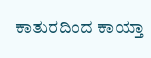ಕಾತುರದಿಂದ ಕಾಯ್ತಾ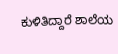ಕುಳಿತಿದ್ದಾರೆ ಶಾಲೆಯ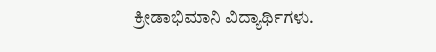ಕ್ರೀಡಾಭಿಮಾನಿ ವಿದ್ಯಾರ್ಥಿಗಳು.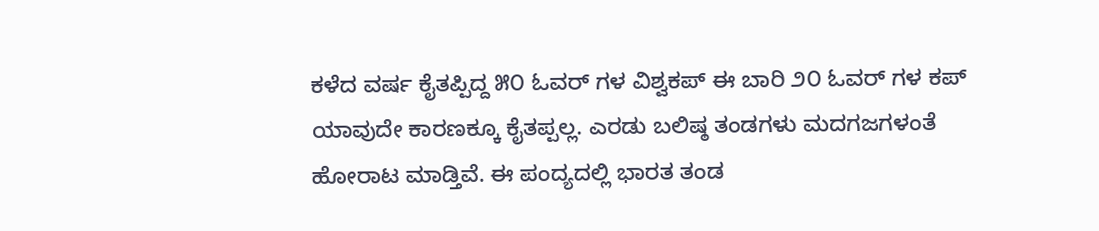ಕಳೆದ ವರ್ಷ ಕೈತಪ್ಪಿದ್ದ ೫೦ ಓವರ್ ಗಳ ವಿಶ್ವಕಪ್ ಈ ಬಾರಿ ೨೦ ಓವರ್ ಗಳ ಕಪ್ ಯಾವುದೇ ಕಾರಣಕ್ಕೂ ಕೈತಪ್ಪಲ್ಲ. ಎರಡು ಬಲಿಷ್ಠ ತಂಡಗಳು ಮದಗಜಗಳಂತೆ ಹೋರಾಟ ಮಾಡ್ತಿವೆ. ಈ ಪಂದ್ಯದಲ್ಲಿ ಭಾರತ ತಂಡ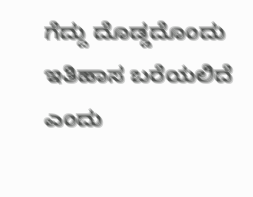ಗೆದ್ದು ದೊಡ್ಡದೊಂದು ಇತಿಹಾಸ ಬರೆಯಲಿದೆ ಎಂದು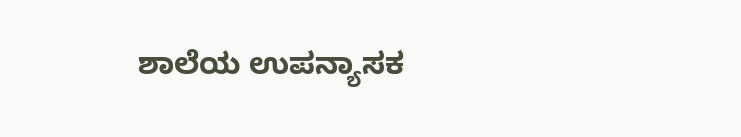ಶಾಲೆಯ ಉಪನ್ಯಾಸಕ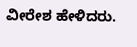ವೀರೇಶ ಹೇಳಿದರು.